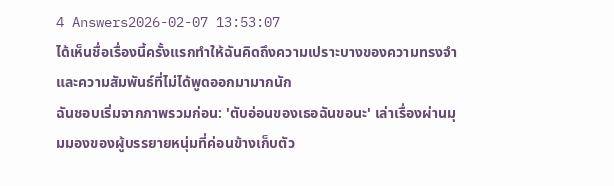4 Answers2026-02-07 13:53:07
ได้เห็นชื่อเรื่องนี้ครั้งแรกทำให้ฉันคิดถึงความเปราะบางของความทรงจำและความสัมพันธ์ที่ไม่ได้พูดออกมามากนัก
ฉันชอบเริ่มจากภาพรวมก่อน: 'ตับอ่อนของเธอฉันขอนะ' เล่าเรื่องผ่านมุมมองของผู้บรรยายหนุ่มที่ค่อนข้างเก็บตัว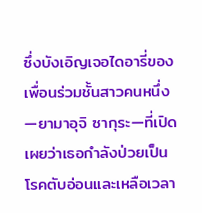ซึ่งบังเอิญเจอไดอารี่ของเพื่อนร่วมชั้นสาวคนหนึ่ง—ยามาอุจิ ซากุระ—ที่เปิดเผยว่าเธอกำลังป่วยเป็นโรคตับอ่อนและเหลือเวลา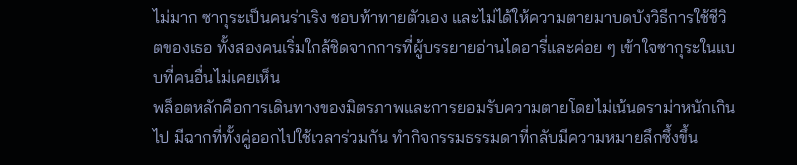ไม่มาก ซากุระเป็นคนร่าเริง ชอบท้าทายตัวเอง และไม่ได้ให้ความตายมาบดบังวิธีการใช้ชีวิตของเธอ ทั้งสองคนเริ่มใกล้ชิดจากการที่ผู้บรรยายอ่านไดอารี่และค่อย ๆ เข้าใจซากุระในแบบที่คนอื่นไม่เคยเห็น
พล็อตหลักคือการเดินทางของมิตรภาพและการยอมรับความตายโดยไม่เน้นดราม่าหนักเกินไป มีฉากที่ทั้งคู่ออกไปใช้เวลาร่วมกัน ทำกิจกรรมธรรมดาที่กลับมีความหมายลึกซึ้งขึ้น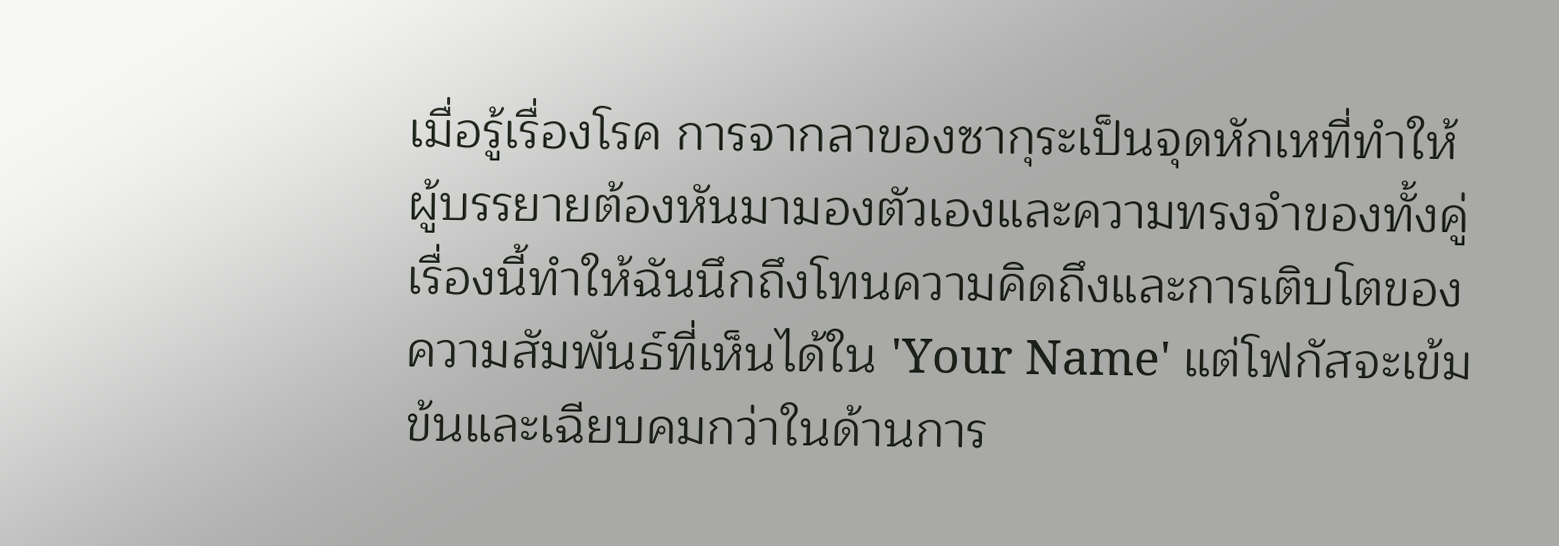เมื่อรู้เรื่องโรค การจากลาของซากุระเป็นจุดหักเหที่ทำให้ผู้บรรยายต้องหันมามองตัวเองและความทรงจำของทั้งคู่ เรื่องนี้ทำให้ฉันนึกถึงโทนความคิดถึงและการเติบโตของความสัมพันธ์ที่เห็นได้ใน 'Your Name' แต่โฟกัสจะเข้มข้นและเฉียบคมกว่าในด้านการ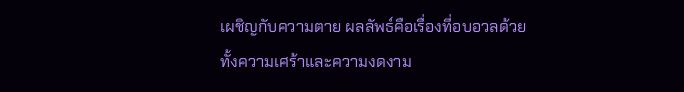เผชิญกับความตาย ผลลัพธ์คือเรื่องที่อบอวลด้วยทั้งความเศร้าและความงดงาม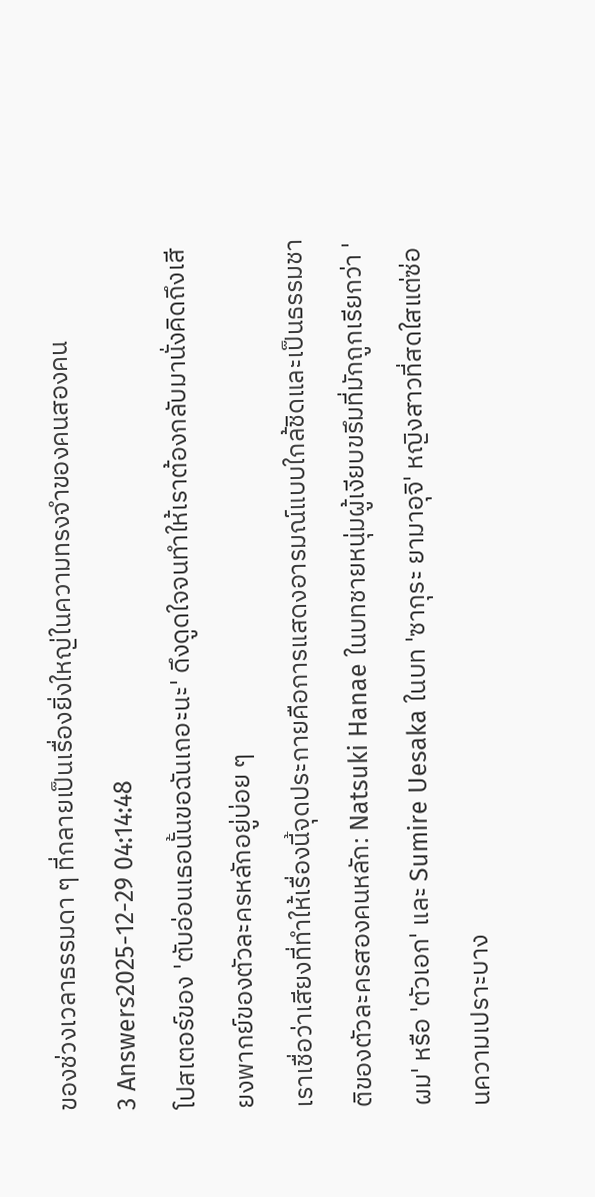ของช่วงเวลาธรรมดา ๆ ที่กลายเป็นเรื่องยิ่งใหญ่ในความทรงจำของคนสองคน
3 Answers2025-12-29 04:14:48
โปสเตอร์ของ 'ตับอ่อนเธอนั้นขอฉันเถอะนะ' ดึงดูดใจจนทำให้เราต้องกลับมานั่งคิดถึงเสียงพากย์ของตัวละครหลักอยู่บ่อย ๆ
เราเชื่อว่าเสียงที่ทำให้เรื่องนี้จุดประกายคือการแสดงอารมณ์แบบใกล้ชิดและเป็นธรรมชาติของตัวละครสองคนหลัก: Natsuki Hanae ในบทชายหนุ่มผู้เงียบขรึมที่มักถูกเรียกว่า 'ผม' หรือ 'ตัวเอก' และ Sumire Uesaka ในบท 'ซากุระ ยามาอุจิ' หญิงสาวที่สดใสแต่ซ่อนความเปราะบาง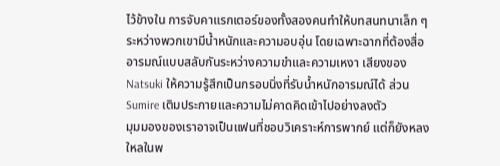ไว้ข้างใน การจับคาแรกเตอร์ของทั้งสองคนทำให้บทสนทนาเล็ก ๆ ระหว่างพวกเขามีน้ำหนักและความอบอุ่น โดยเฉพาะฉากที่ต้องสื่ออารมณ์แบบสลับกันระหว่างความขำและความเหงา เสียงของ Natsuki ให้ความรู้สึกเป็นกรอบนิ่งที่รับน้ำหนักอารมณ์ได้ ส่วน Sumire เติมประกายและความไม่คาดคิดเข้าไปอย่างลงตัว
มุมมองของเราอาจเป็นแฟนที่ชอบวิเคราะห์การพากย์ แต่ก็ยังหลงใหลในพ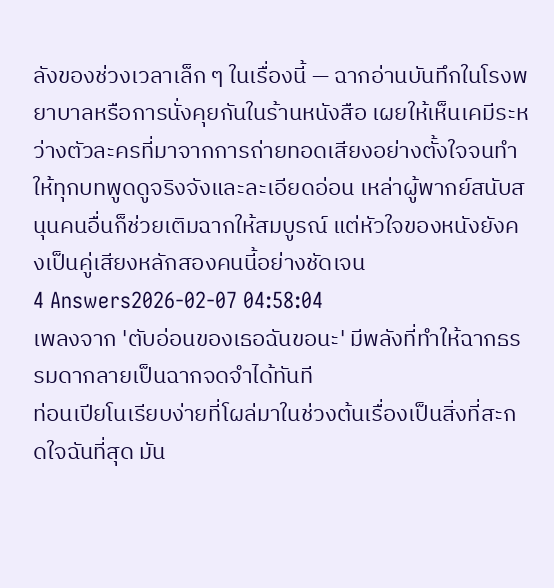ลังของช่วงเวลาเล็ก ๆ ในเรื่องนี้ — ฉากอ่านบันทึกในโรงพยาบาลหรือการนั่งคุยกันในร้านหนังสือ เผยให้เห็นเคมีระหว่างตัวละครที่มาจากการถ่ายทอดเสียงอย่างตั้งใจจนทำให้ทุกบทพูดดูจริงจังและละเอียดอ่อน เหล่าผู้พากย์สนับสนุนคนอื่นก็ช่วยเติมฉากให้สมบูรณ์ แต่หัวใจของหนังยังคงเป็นคู่เสียงหลักสองคนนี้อย่างชัดเจน
4 Answers2026-02-07 04:58:04
เพลงจาก 'ตับอ่อนของเธอฉันขอนะ' มีพลังที่ทำให้ฉากธรรมดากลายเป็นฉากจดจำได้ทันที
ท่อนเปียโนเรียบง่ายที่โผล่มาในช่วงต้นเรื่องเป็นสิ่งที่สะกดใจฉันที่สุด มัน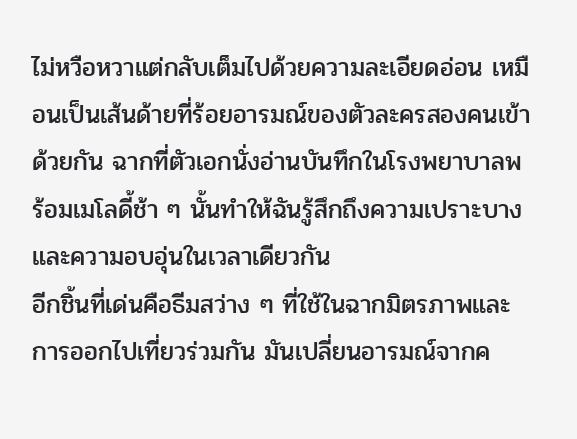ไม่หวือหวาแต่กลับเต็มไปด้วยความละเอียดอ่อน เหมือนเป็นเส้นด้ายที่ร้อยอารมณ์ของตัวละครสองคนเข้าด้วยกัน ฉากที่ตัวเอกนั่งอ่านบันทึกในโรงพยาบาลพร้อมเมโลดี้ช้า ๆ นั้นทำให้ฉันรู้สึกถึงความเปราะบางและความอบอุ่นในเวลาเดียวกัน
อีกชิ้นที่เด่นคือธีมสว่าง ๆ ที่ใช้ในฉากมิตรภาพและการออกไปเที่ยวร่วมกัน มันเปลี่ยนอารมณ์จากค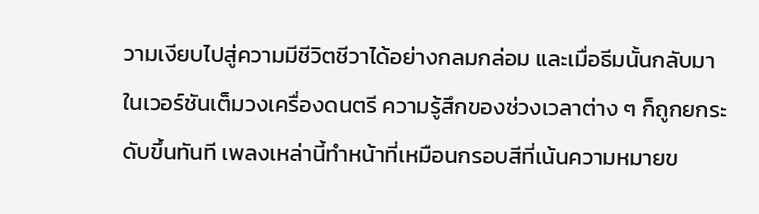วามเงียบไปสู่ความมีชีวิตชีวาได้อย่างกลมกล่อม และเมื่อธีมนั้นกลับมาในเวอร์ชันเต็มวงเครื่องดนตรี ความรู้สึกของช่วงเวลาต่าง ๆ ก็ถูกยกระดับขึ้นทันที เพลงเหล่านี้ทำหน้าที่เหมือนกรอบสีที่เน้นความหมายข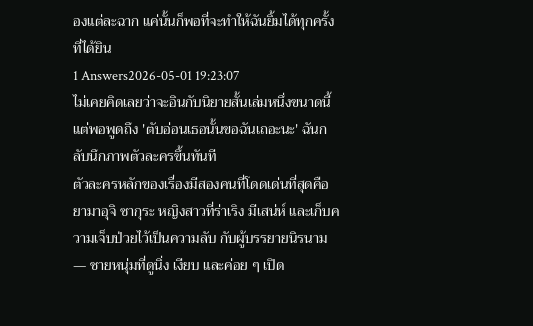องแต่ละฉาก แค่นั้นก็พอที่จะทำให้ฉันยิ้มได้ทุกครั้งที่ได้ยิน
1 Answers2026-05-01 19:23:07
ไม่เคยคิดเลยว่าจะอินกับนิยายสั้นเล่มหนึ่งขนาดนี้ แต่พอพูดถึง 'ตับอ่อนเธอนั้นขอฉันเถอะนะ' ฉันกลับนึกภาพตัวละครขึ้นทันที
ตัวละครหลักของเรื่องมีสองคนที่โดดเด่นที่สุดคือ ยามาอุจิ ซากุระ หญิงสาวที่ร่าเริง มีเสน่ห์ และเก็บความเจ็บป่วยไว้เป็นความลับ กับผู้บรรยายนิรนาม — ชายหนุ่มที่ดูนิ่ง เงียบ และค่อย ๆ เปิด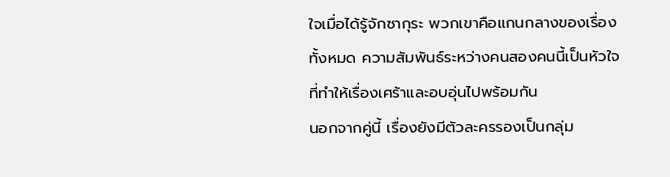ใจเมื่อได้รู้จักซากุระ พวกเขาคือแกนกลางของเรื่องทั้งหมด ความสัมพันธ์ระหว่างคนสองคนนี้เป็นหัวใจที่ทำให้เรื่องเศร้าและอบอุ่นไปพร้อมกัน
นอกจากคู่นี้ เรื่องยังมีตัวละครรองเป็นกลุ่ม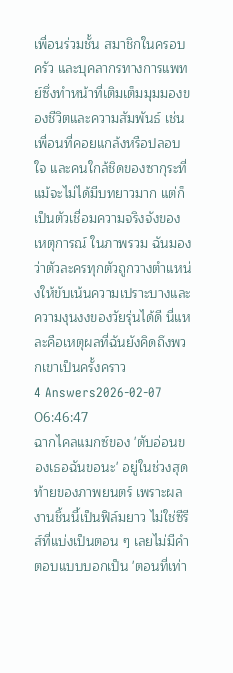เพื่อนร่วมชั้น สมาชิกในครอบครัว และบุคลากรทางการแพทย์ซึ่งทำหน้าที่เติมเต็มมุมมองของชีวิตและความสัมพันธ์ เช่น เพื่อนที่คอยแกล้งหรือปลอบใจ และคนใกล้ชิดของซากุระที่แม้จะไม่ได้มีบทยาวมาก แต่ก็เป็นตัวเชื่อมความจริงจังของเหตุการณ์ ในภาพรวม ฉันมองว่าตัวละครทุกตัวถูกวางตำแหน่งให้ขับเน้นความเปราะบางและความงุนงงของวัยรุ่นได้ดี นี่แหละคือเหตุผลที่ฉันยังคิดถึงพวกเขาเป็นครั้งคราว
4 Answers2026-02-07 06:46:47
ฉากไคลแมกซ์ของ 'ตับอ่อนของเธอฉันขอนะ' อยู่ในช่วงสุดท้ายของภาพยนตร์ เพราะผลงานชิ้นนี้เป็นฟิล์มยาว ไม่ใช่ซีรีส์ที่แบ่งเป็นตอน ๆ เลยไม่มีคำตอบแบบบอกเป็น 'ตอนที่เท่า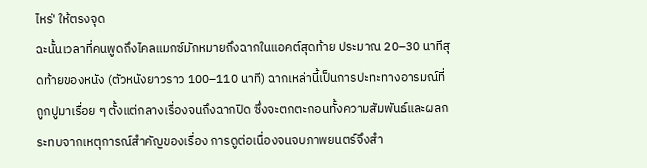ไหร่' ให้ตรงจุด
ฉะนั้นเวลาที่คนพูดถึงไคลแมกซ์มักหมายถึงฉากในแอคต์สุดท้าย ประมาณ 20–30 นาทีสุดท้ายของหนัง (ตัวหนังยาวราว 100–110 นาที) ฉากเหล่านี้เป็นการปะทะทางอารมณ์ที่ถูกปูมาเรื่อย ๆ ตั้งแต่กลางเรื่องจนถึงฉากปิด ซึ่งจะตกตะกอนทั้งความสัมพันธ์และผลกระทบจากเหตุการณ์สำคัญของเรื่อง การดูต่อเนื่องจนจบภาพยนตร์จึงสำ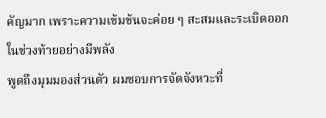คัญมาก เพราะความเข้มข้นจะค่อย ๆ สะสมและระเบิดออกในช่วงท้ายอย่างมีพลัง
พูดถึงมุมมองส่วนตัว ผมชอบการจัดจังหวะที่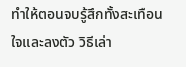ทำให้ตอนจบรู้สึกทั้งสะเทือนใจและลงตัว วิธีเล่า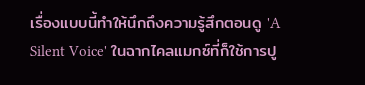เรื่องแบบนี้ทำให้นึกถึงความรู้สึกตอนดู 'A Silent Voice' ในฉากไคลแมกซ์ที่ก็ใช้การปู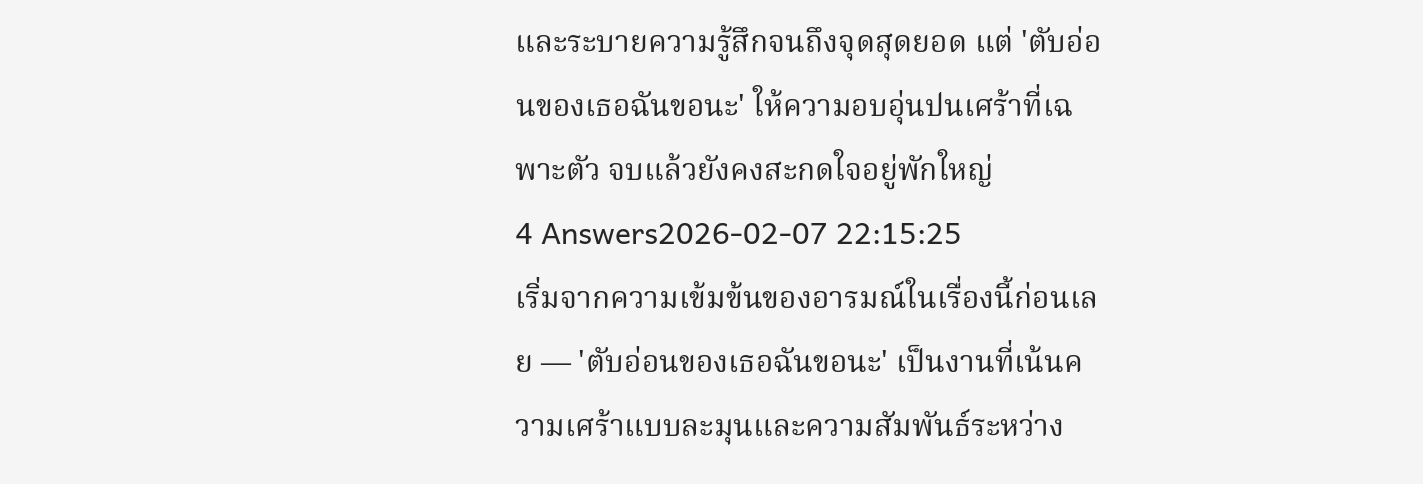และระบายความรู้สึกจนถึงจุดสุดยอด แต่ 'ตับอ่อนของเธอฉันขอนะ' ให้ความอบอุ่นปนเศร้าที่เฉพาะตัว จบแล้วยังคงสะกดใจอยู่พักใหญ่
4 Answers2026-02-07 22:15:25
เริ่มจากความเข้มข้นของอารมณ์ในเรื่องนี้ก่อนเลย — 'ตับอ่อนของเธอฉันขอนะ' เป็นงานที่เน้นความเศร้าแบบละมุนและความสัมพันธ์ระหว่าง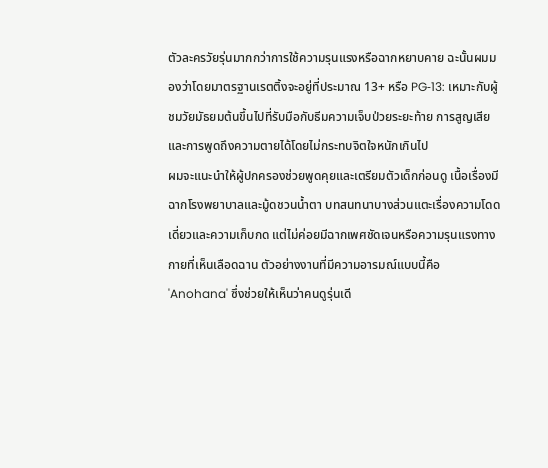ตัวละครวัยรุ่นมากกว่าการใช้ความรุนแรงหรือฉากหยาบคาย ฉะนั้นผมมองว่าโดยมาตรฐานเรตติ้งจะอยู่ที่ประมาณ 13+ หรือ PG‑13: เหมาะกับผู้ชมวัยมัธยมต้นขึ้นไปที่รับมือกับธีมความเจ็บป่วยระยะท้าย การสูญเสีย และการพูดถึงความตายได้โดยไม่กระทบจิตใจหนักเกินไป
ผมจะแนะนำให้ผู้ปกครองช่วยพูดคุยและเตรียมตัวเด็กก่อนดู เนื้อเรื่องมีฉากโรงพยาบาลและมู้ดชวนน้ำตา บทสนทนาบางส่วนแตะเรื่องความโดดเดี่ยวและความเก็บกด แต่ไม่ค่อยมีฉากเพศชัดเจนหรือความรุนแรงทางกายที่เห็นเลือดฉาน ตัวอย่างงานที่มีความอารมณ์แบบนี้คือ 'Anohana' ซึ่งช่วยให้เห็นว่าคนดูรุ่นเดี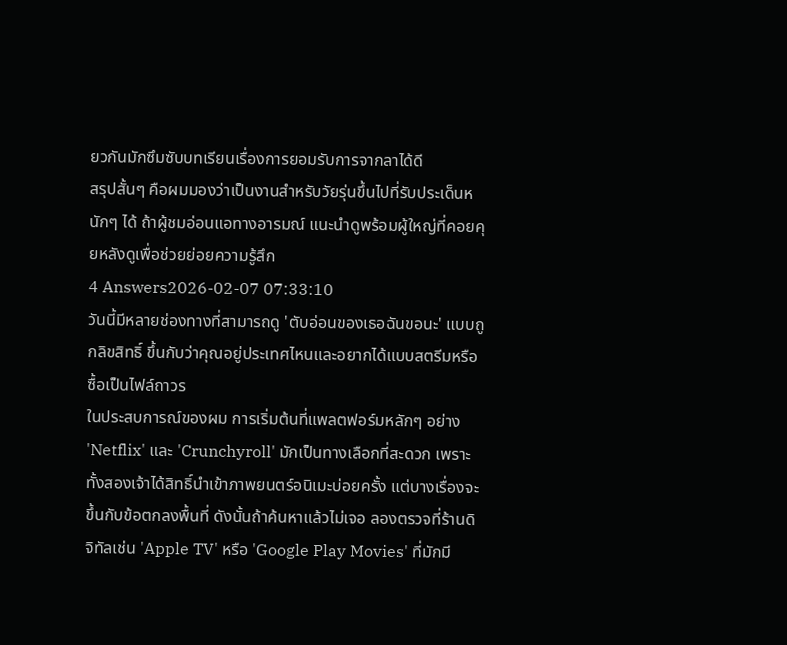ยวกันมักซึมซับบทเรียนเรื่องการยอมรับการจากลาได้ดี
สรุปสั้นๆ คือผมมองว่าเป็นงานสำหรับวัยรุ่นขึ้นไปที่รับประเด็นหนักๆ ได้ ถ้าผู้ชมอ่อนแอทางอารมณ์ แนะนำดูพร้อมผู้ใหญ่ที่คอยคุยหลังดูเพื่อช่วยย่อยความรู้สึก
4 Answers2026-02-07 07:33:10
วันนี้มีหลายช่องทางที่สามารถดู 'ตับอ่อนของเธอฉันขอนะ' แบบถูกลิขสิทธิ์ ขึ้นกับว่าคุณอยู่ประเทศไหนและอยากได้แบบสตรีมหรือซื้อเป็นไฟล์ถาวร
ในประสบการณ์ของผม การเริ่มต้นที่แพลตฟอร์มหลักๆ อย่าง 'Netflix' และ 'Crunchyroll' มักเป็นทางเลือกที่สะดวก เพราะทั้งสองเจ้าได้สิทธิ์นำเข้าภาพยนตร์อนิเมะบ่อยครั้ง แต่บางเรื่องจะขึ้นกับข้อตกลงพื้นที่ ดังนั้นถ้าค้นหาแล้วไม่เจอ ลองตรวจที่ร้านดิจิทัลเช่น 'Apple TV' หรือ 'Google Play Movies' ที่มักมี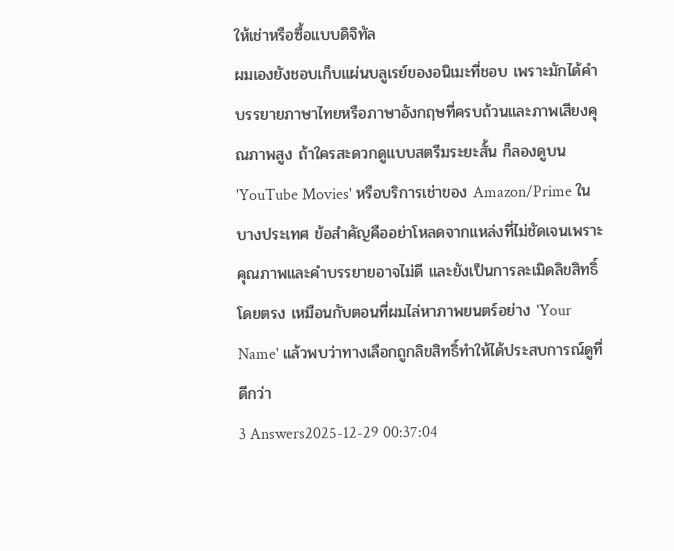ให้เช่าหรือซื้อแบบดิจิทัล
ผมเองยังชอบเก็บแผ่นบลูเรย์ของอนิเมะที่ชอบ เพราะมักได้คำบรรยายภาษาไทยหรือภาษาอังกฤษที่ครบถ้วนและภาพเสียงคุณภาพสูง ถ้าใครสะดวกดูแบบสตรีมระยะสั้น ก็ลองดูบน 'YouTube Movies' หรือบริการเช่าของ Amazon/Prime ในบางประเทศ ข้อสำคัญคืออย่าโหลดจากแหล่งที่ไม่ชัดเจนเพราะคุณภาพและคำบรรยายอาจไม่ดี และยังเป็นการละเมิดลิขสิทธิ์โดยตรง เหมือนกับตอนที่ผมไล่หาภาพยนตร์อย่าง 'Your Name' แล้วพบว่าทางเลือกถูกลิขสิทธิ์ทำให้ได้ประสบการณ์ดูที่ดีกว่า
3 Answers2025-12-29 00:37:04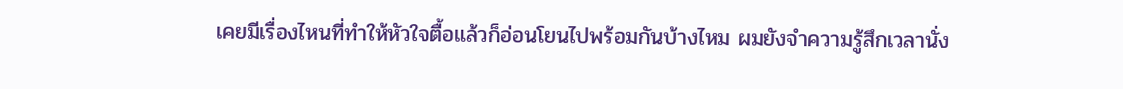เคยมีเรื่องไหนที่ทำให้หัวใจตื้อแล้วก็อ่อนโยนไปพร้อมกันบ้างไหม ผมยังจำความรู้สึกเวลานั่ง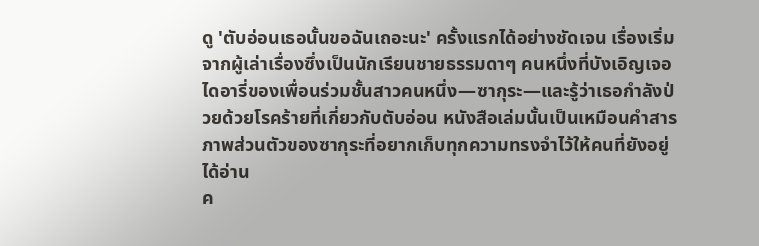ดู 'ตับอ่อนเธอนั้นขอฉันเถอะนะ' ครั้งแรกได้อย่างชัดเจน เรื่องเริ่มจากผู้เล่าเรื่องซึ่งเป็นนักเรียนชายธรรมดาๆ คนหนึ่งที่บังเอิญเจอไดอารี่ของเพื่อนร่วมชั้นสาวคนหนึ่ง—ซากุระ—และรู้ว่าเธอกำลังป่วยด้วยโรคร้ายที่เกี่ยวกับตับอ่อน หนังสือเล่มนั้นเป็นเหมือนคำสารภาพส่วนตัวของซากุระที่อยากเก็บทุกความทรงจำไว้ให้คนที่ยังอยู่ได้อ่าน
ค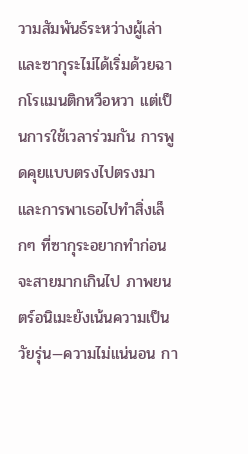วามสัมพันธ์ระหว่างผู้เล่าและซากุระไม่ได้เริ่มด้วยฉากโรแมนติกหวือหวา แต่เป็นการใช้เวลาร่วมกัน การพูดคุยแบบตรงไปตรงมา และการพาเธอไปทำสิ่งเล็กๆ ที่ซากุระอยากทำก่อนจะสายมากเกินไป ภาพยนตร์อนิเมะยังเน้นความเป็นวัยรุ่น—ความไม่แน่นอน กา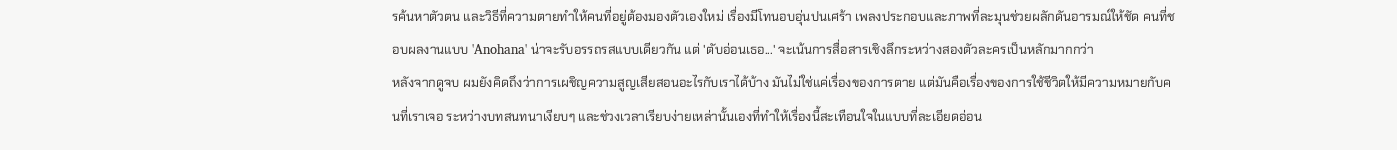รค้นหาตัวตน และวิธีที่ความตายทำให้คนที่อยู่ต้องมองตัวเองใหม่ เรื่องมีโทนอบอุ่นปนเศร้า เพลงประกอบและภาพที่ละมุนช่วยผลักดันอารมณ์ให้ชัด คนที่ชอบผลงานแบบ 'Anohana' น่าจะรับอรรถรสแบบเดียวกัน แต่ 'ตับอ่อนเธอ...' จะเน้นการสื่อสารเชิงลึกระหว่างสองตัวละครเป็นหลักมากกว่า
หลังจากดูจบ ผมยังคิดถึงว่าการเผชิญความสูญเสียสอนอะไรกับเราได้บ้าง มันไม่ใช่แค่เรื่องของการตาย แต่มันคือเรื่องของการใช้ชีวิตให้มีความหมายกับคนที่เราเจอ ระหว่างบทสนทนาเงียบๆ และช่วงเวลาเรียบง่ายเหล่านั้นเองที่ทำให้เรื่องนี้สะเทือนใจในแบบที่ละเอียดอ่อน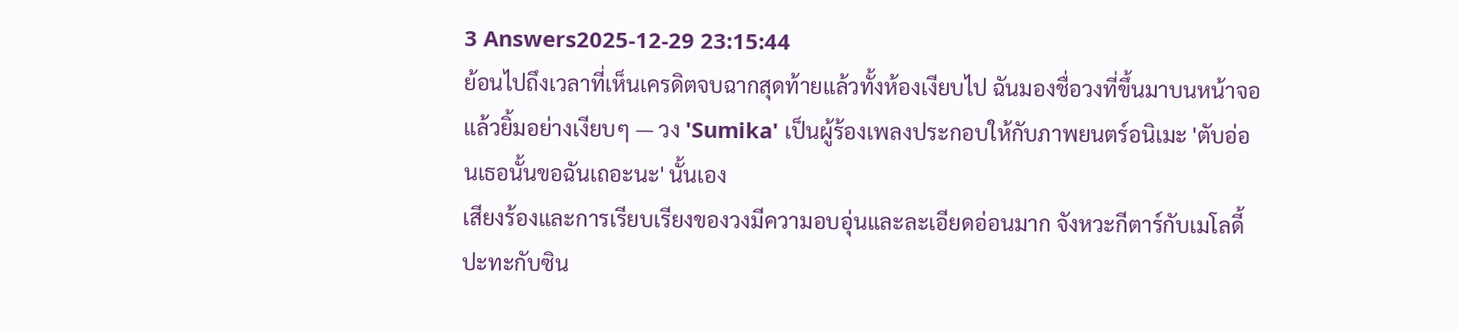3 Answers2025-12-29 23:15:44
ย้อนไปถึงเวลาที่เห็นเครดิตจบฉากสุดท้ายแล้วทั้งห้องเงียบไป ฉันมองชื่อวงที่ขึ้นมาบนหน้าจอแล้วยิ้มอย่างเงียบๆ — วง 'Sumika' เป็นผู้ร้องเพลงประกอบให้กับภาพยนตร์อนิเมะ 'ตับอ่อนเธอนั้นขอฉันเถอะนะ' นั้นเอง
เสียงร้องและการเรียบเรียงของวงมีความอบอุ่นและละเอียดอ่อนมาก จังหวะกีตาร์กับเมโลดี้ปะทะกับซิน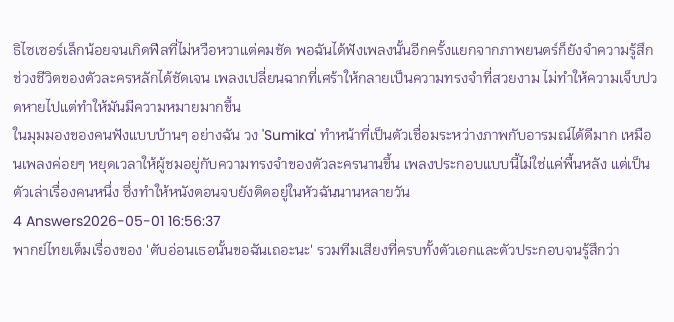ธิไซเซอร์เล็กน้อยจนเกิดฟีลที่ไม่หวือหวาแต่คมชัด พอฉันได้ฟังเพลงนั้นอีกครั้งแยกจากภาพยนตร์ก็ยังจำความรู้สึกช่วงชีวิตของตัวละครหลักได้ชัดเจน เพลงเปลี่ยนฉากที่เศร้าให้กลายเป็นความทรงจำที่สวยงาม ไม่ทำให้ความเจ็บปวดหายไปแต่ทำให้มันมีความหมายมากขึ้น
ในมุมมองของคนฟังแบบบ้านๆ อย่างฉัน วง 'Sumika' ทำหน้าที่เป็นตัวเชื่อมระหว่างภาพกับอารมณ์ได้ดีมาก เหมือนเพลงค่อยๆ หยุดเวลาให้ผู้ชมอยู่กับความทรงจำของตัวละครนานขึ้น เพลงประกอบแบบนี้ไม่ใช่แค่พื้นหลัง แต่เป็นตัวเล่าเรื่องคนหนึ่ง ซึ่งทำให้หนังตอนจบยังติดอยู่ในหัวฉันนานหลายวัน
4 Answers2026-05-01 16:56:37
พากย์ไทยเต็มเรื่องของ 'ตับอ่อนเธอนั้นขอฉันเถอะนะ' รวมทีมเสียงที่ครบทั้งตัวเอกและตัวประกอบจนรู้สึกว่า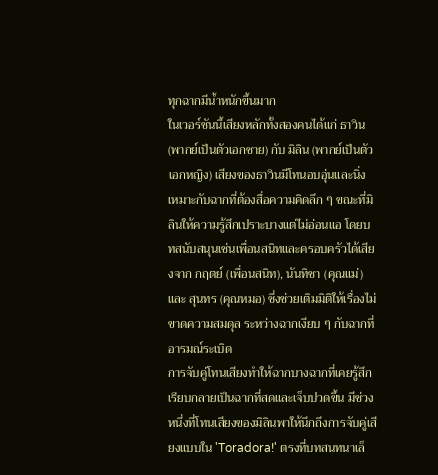ทุกฉากมีน้ำหนักขึ้นมาก
ในเวอร์ชันนี้เสียงหลักทั้งสองคนได้แก่ ธาวิน (พากย์เป็นตัวเอกชาย) กับ มิลิน (พากย์เป็นตัวเอกหญิง) เสียงของธาวินมีโทนอบอุ่นและนิ่ง เหมาะกับฉากที่ต้องสื่อความคิดลึก ๆ ขณะที่มิลินให้ความรู้สึกเปราะบางแต่ไม่อ่อนแอ โดยบทสนับสนุนเช่นเพื่อนสนิทและครอบครัวได้เสียงจาก กฤตย์ (เพื่อนสนิท), นันทิชา (คุณแม่) และ สุนทร (คุณหมอ) ซึ่งช่วยเติมมิติให้เรื่องไม่ขาดความสมดุล ระหว่างฉากเงียบ ๆ กับฉากที่อารมณ์ระเบิด
การจับคู่โทนเสียงทำให้ฉากบางฉากที่เคยรู้สึกเรียบกลายเป็นฉากที่สดและเจ็บปวดขึ้น มีช่วงหนึ่งที่โทนเสียงของมิลินพาให้นึกถึงการจับคู่เสียงแบบใน 'Toradora!' ตรงที่บทสนทนาเล็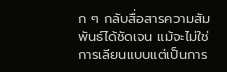ก ๆ กลับสื่อสารความสัมพันธ์ได้ชัดเจน แม้จะไม่ใช่การเลียนแบบแต่เป็นการ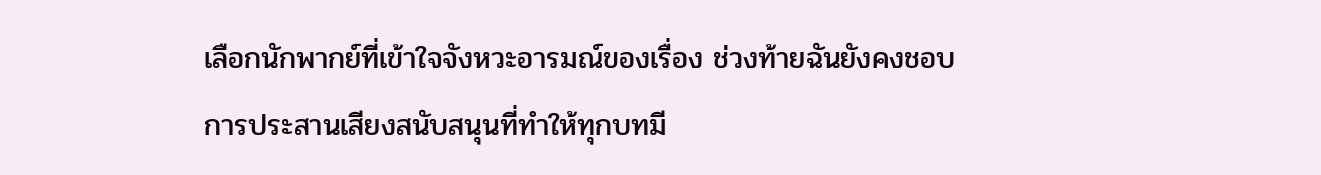เลือกนักพากย์ที่เข้าใจจังหวะอารมณ์ของเรื่อง ช่วงท้ายฉันยังคงชอบการประสานเสียงสนับสนุนที่ทำให้ทุกบทมี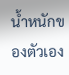น้ำหนักของตัวเอง